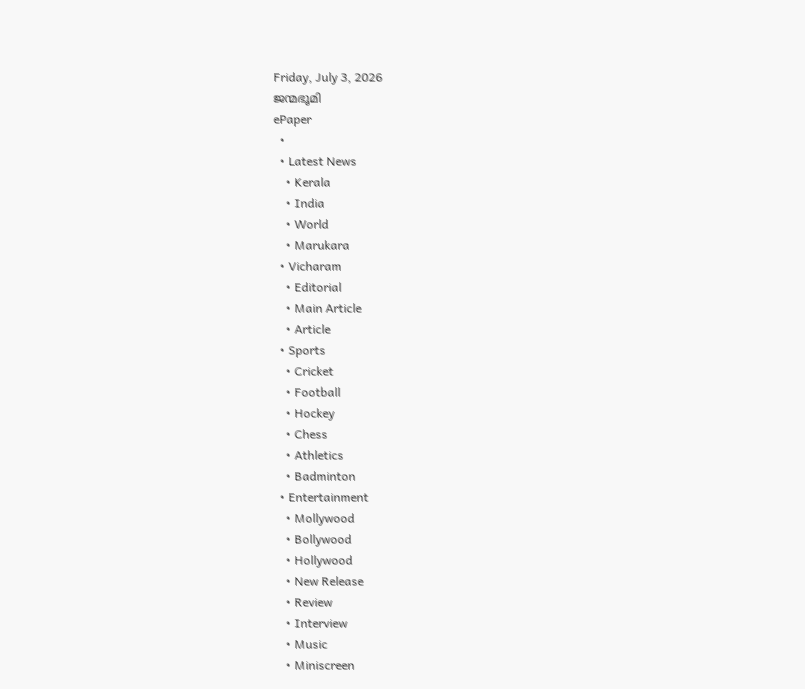Friday, July 3, 2026
ജന്മഭൂമി
ePaper
  •
  • Latest News
    • Kerala
    • India
    • World
    • Marukara
  • Vicharam
    • Editorial
    • Main Article
    • Article
  • Sports
    • Cricket
    • Football
    • Hockey
    • Chess
    • Athletics
    • Badminton
  • Entertainment
    • Mollywood
    • Bollywood
    • Hollywood
    • New Release
    • Review
    • Interview
    • Music
    • Miniscreen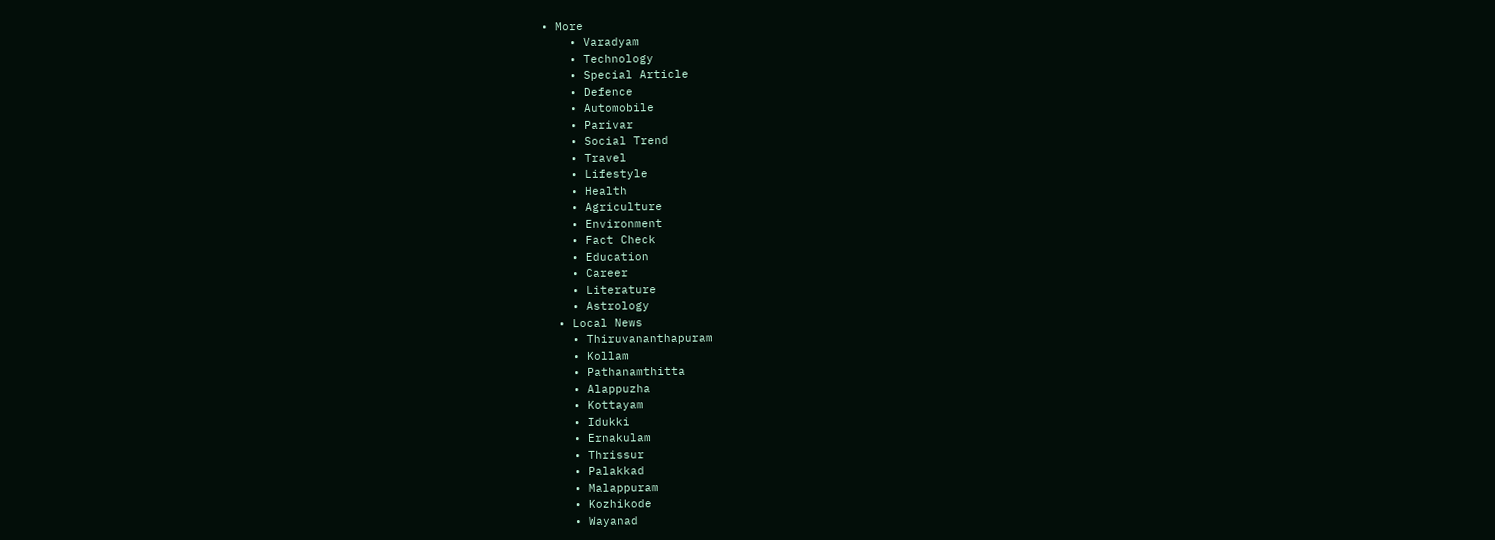• More
    • Varadyam
    • Technology
    • Special Article
    • Defence
    • Automobile
    • Parivar
    • Social Trend
    • Travel
    • Lifestyle
    • Health
    • Agriculture
    • Environment
    • Fact Check
    • Education
    • Career
    • Literature
    • Astrology
  • Local News
    • Thiruvananthapuram
    • Kollam
    • Pathanamthitta
    • Alappuzha
    • Kottayam
    • Idukki
    • Ernakulam
    • Thrissur
    • Palakkad
    • Malappuram
    • Kozhikode
    • Wayanad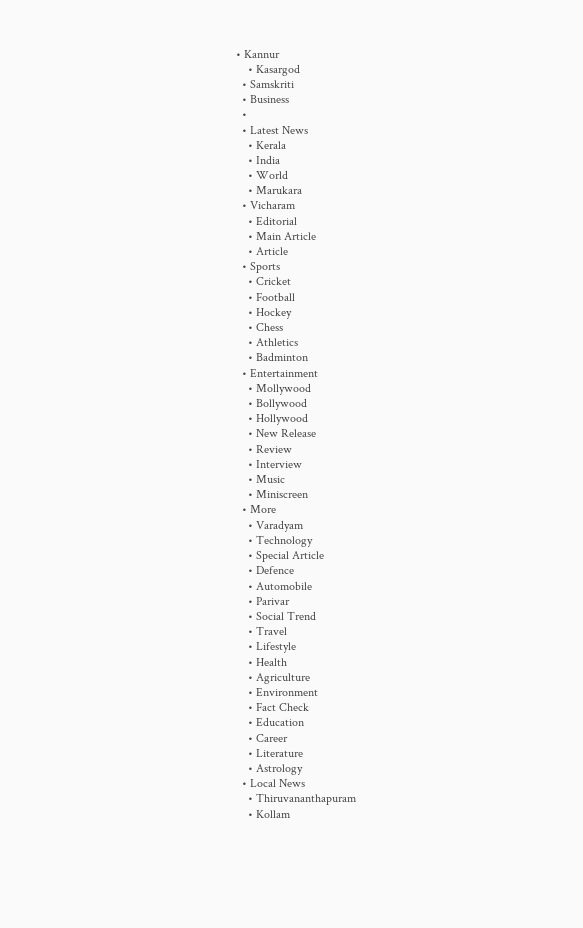• Kannur
    • Kasargod
  • Samskriti
  • Business
  •
  • Latest News
    • Kerala
    • India
    • World
    • Marukara
  • Vicharam
    • Editorial
    • Main Article
    • Article
  • Sports
    • Cricket
    • Football
    • Hockey
    • Chess
    • Athletics
    • Badminton
  • Entertainment
    • Mollywood
    • Bollywood
    • Hollywood
    • New Release
    • Review
    • Interview
    • Music
    • Miniscreen
  • More
    • Varadyam
    • Technology
    • Special Article
    • Defence
    • Automobile
    • Parivar
    • Social Trend
    • Travel
    • Lifestyle
    • Health
    • Agriculture
    • Environment
    • Fact Check
    • Education
    • Career
    • Literature
    • Astrology
  • Local News
    • Thiruvananthapuram
    • Kollam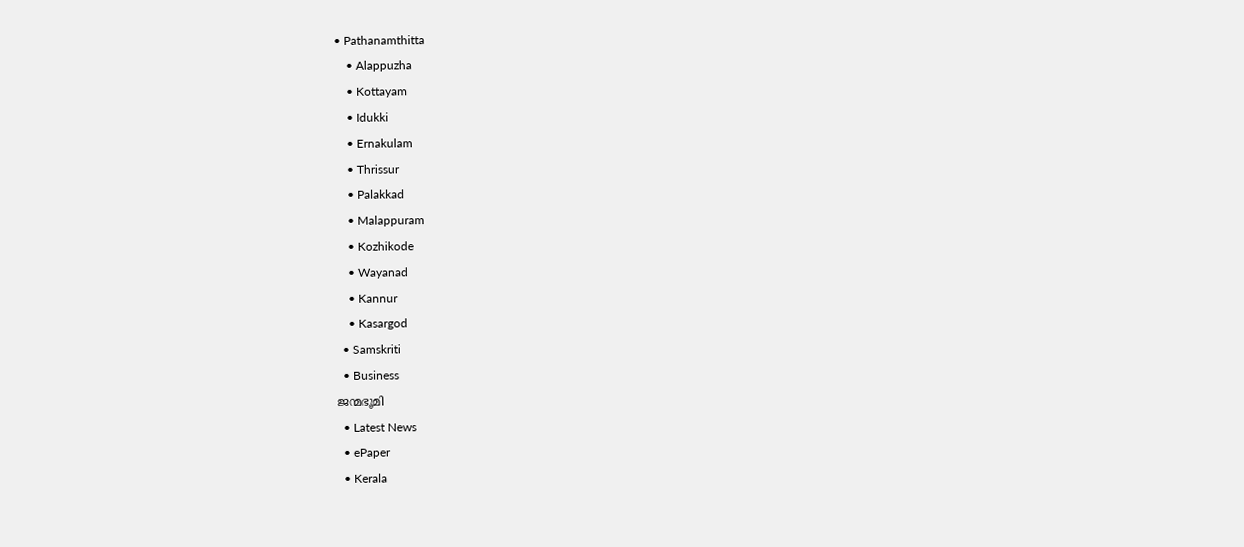• Pathanamthitta
    • Alappuzha
    • Kottayam
    • Idukki
    • Ernakulam
    • Thrissur
    • Palakkad
    • Malappuram
    • Kozhikode
    • Wayanad
    • Kannur
    • Kasargod
  • Samskriti
  • Business
ജന്മഭൂമി
  • Latest News
  • ePaper
  • Kerala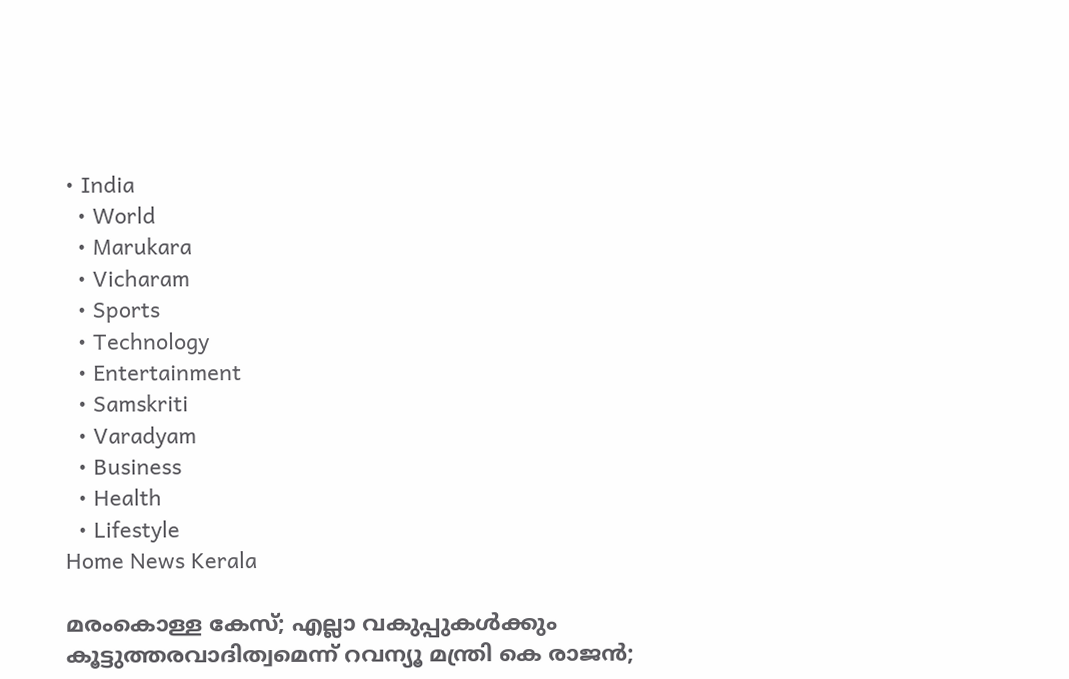• India
  • World
  • Marukara
  • Vicharam
  • Sports
  • Technology
  • Entertainment
  • Samskriti
  • Varadyam
  • Business
  • Health
  • Lifestyle
Home News Kerala

മരംകൊള്ള കേസ്; എല്ലാ വകുപ്പുകള്‍ക്കും കൂട്ടുത്തരവാദിത്വമെന്ന് റവന്യൂ മന്ത്രി കെ രാജന്‍;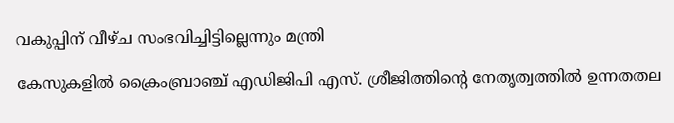വകുപ്പിന് വീഴ്ച സംഭവിച്ചിട്ടില്ലെന്നും മന്ത്രി

കേസുകളില്‍ ക്രൈംബ്രാഞ്ച് എഡിജിപി എസ്. ശ്രീജിത്തിന്റെ നേതൃത്വത്തില്‍ ഉന്നതതല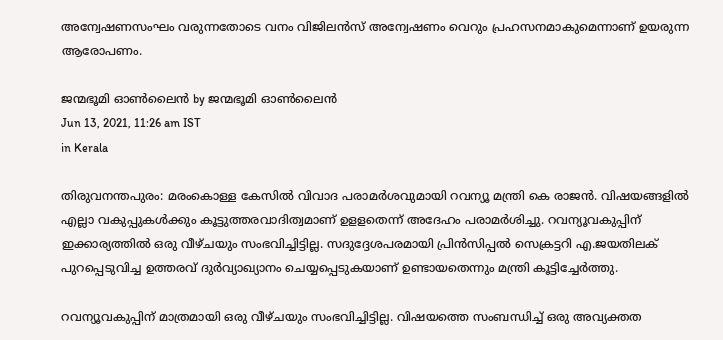അന്വേഷണസംഘം വരുന്നതോടെ വനം വിജിലന്‍സ് അന്വേഷണം വെറും പ്രഹസനമാകുമെന്നാണ് ഉയരുന്ന ആരോപണം.

ജന്മഭൂമി ഓണ്‍ലൈന്‍ by ജന്മഭൂമി ഓണ്‍ലൈന്‍
Jun 13, 2021, 11:26 am IST
in Kerala

തിരുവനന്തപുരം: മരംകൊള്ള കേസില്‍ വിവാദ പരാമര്‍ശവുമായി റവന്യൂ മന്ത്രി കെ രാജന്‍. വിഷയങ്ങളില്‍ എല്ലാ വകുപ്പുകള്‍ക്കും കൂട്ടുത്തരവാദിത്വമാണ് ഉളളതെന്ന് അദേഹം പരാമര്‍ശിച്ചു. റവന്യൂവകുപ്പിന് ഇക്കാര്യത്തില്‍ ഒരു വീഴ്ചയും സംഭവിച്ചിട്ടില്ല. സദുദ്ദേശപരമായി പ്രിന്‍സിപ്പല്‍ സെക്രട്ടറി എ.ജയതിലക് പുറപ്പെടുവിച്ച ഉത്തരവ് ദുര്‍വ്യാഖ്യാനം ചെയ്യപ്പെടുകയാണ് ഉണ്ടായതെന്നും മന്ത്രി കൂട്ടിച്ചേര്‍ത്തു.

റവന്യൂവകുപ്പിന് മാത്രമായി ഒരു വീഴ്ചയും സംഭവിച്ചിട്ടില്ല. വിഷയത്തെ സംബന്ധിച്ച് ഒരു അവ്യക്തത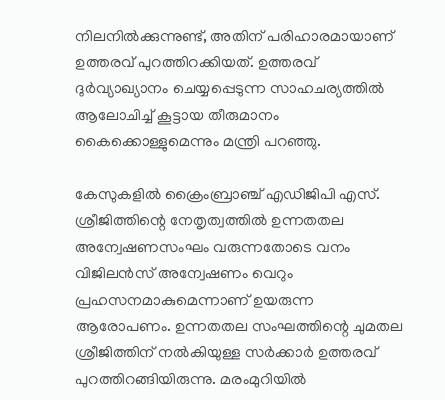നിലനില്‍ക്കുന്നുണ്ട്, അതിന് പരിഹാരമായാണ് ഉത്തരവ് പുറത്തിറക്കിയത്. ഉത്തരവ് ദുര്‍വ്യാഖ്യാനം ചെയ്യപ്പെടുന്ന സാഹചര്യത്തില്‍ ആലോചിച്ച് കൂട്ടായ തീരുമാനം കൈക്കൊള്ളുമെന്നും മന്ത്രി പറഞ്ഞു.

കേസുകളില്‍ ക്രൈംബ്രാഞ്ച് എഡിജിപി എസ്. ശ്രീജിത്തിന്റെ നേതൃത്വത്തില്‍ ഉന്നതതല അന്വേഷണസംഘം വരുന്നതോടെ വനം വിജിലന്‍സ് അന്വേഷണം വെറും പ്രഹസനമാകുമെന്നാണ് ഉയരുന്ന ആരോപണം. ഉന്നതതല സംഘത്തിന്റെ ചുമതല ശ്രീജിത്തിന് നല്‍കിയുള്ള സര്‍ക്കാര്‍ ഉത്തരവ് പുറത്തിറങ്ങിയിരുന്നു. മരംമുറിയില്‍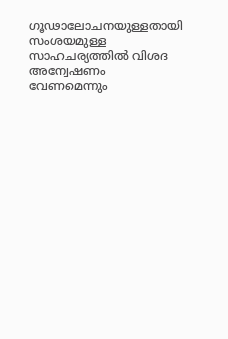ഗൂഢാലോചനയുള്ളതായി സംശയമുള്ള സാഹചര്യത്തില്‍ വിശദ അന്വേഷണം വേണമെന്നും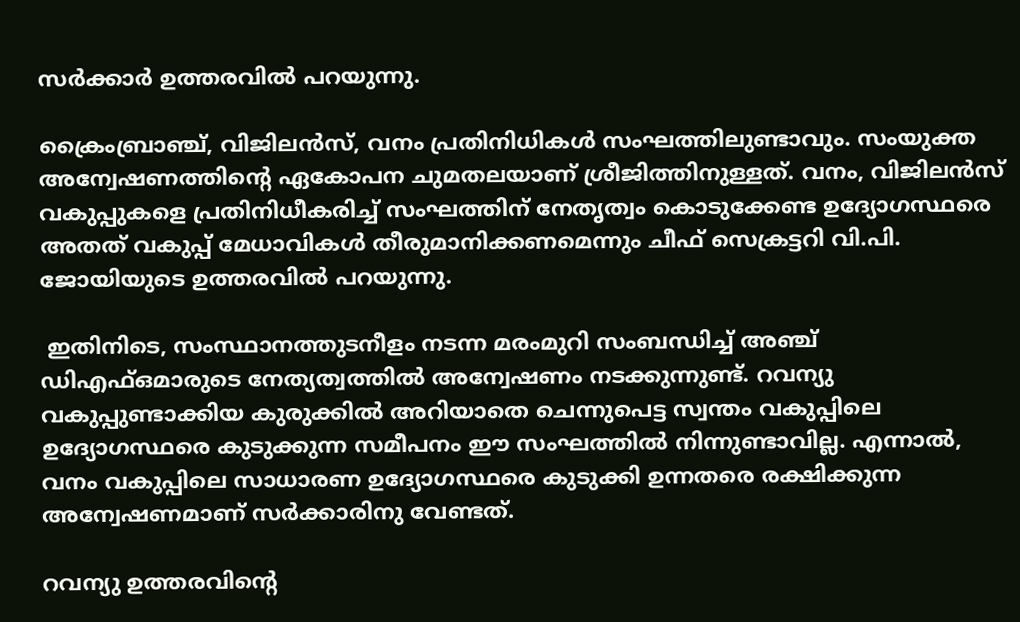സര്‍ക്കാര്‍ ഉത്തരവില്‍ പറയുന്നു.

ക്രൈംബ്രാഞ്ച്, വിജിലന്‍സ്, വനം പ്രതിനിധികള്‍ സംഘത്തിലുണ്ടാവും. സംയുക്ത അന്വേഷണത്തിന്റെ ഏകോപന ചുമതലയാണ് ശ്രീജിത്തിനുള്ളത്. വനം, വിജിലന്‍സ് വകുപ്പുകളെ പ്രതിനിധീകരിച്ച് സംഘത്തിന് നേതൃത്വം കൊടുക്കേണ്ട ഉദ്യോഗസ്ഥരെ അതത് വകുപ്പ് മേധാവികള്‍ തീരുമാനിക്കണമെന്നും ചീഫ് സെക്രട്ടറി വി.പി. ജോയിയുടെ ഉത്തരവില്‍ പറയുന്നു.

 ഇതിനിടെ, സംസ്ഥാനത്തുടനീളം നടന്ന മരംമുറി സംബന്ധിച്ച് അഞ്ച് ഡിഎഫ്ഒമാരുടെ നേത്യത്വത്തില്‍ അന്വേഷണം നടക്കുന്നുണ്ട്. റവന്യു വകുപ്പുണ്ടാക്കിയ കുരുക്കില്‍ അറിയാതെ ചെന്നുപെട്ട സ്വന്തം വകുപ്പിലെ ഉദ്യോഗസ്ഥരെ കുടുക്കുന്ന സമീപനം ഈ സംഘത്തില്‍ നിന്നുണ്ടാവില്ല. എന്നാല്‍, വനം വകുപ്പിലെ സാധാരണ ഉദ്യോഗസ്ഥരെ കുടുക്കി ഉന്നതരെ രക്ഷിക്കുന്ന അന്വേഷണമാണ് സര്‍ക്കാരിനു വേണ്ടത്.

റവന്യു ഉത്തരവിന്റെ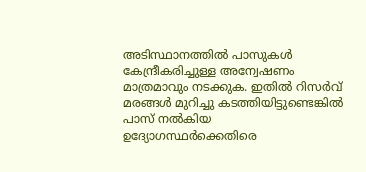അടിസ്ഥാനത്തില്‍ പാസുകള്‍ കേന്ദ്രീകരിച്ചുള്ള അന്വേഷണം മാത്രമാവും നടക്കുക. ഇതില്‍ റിസര്‍വ് മരങ്ങള്‍ മുറിച്ചു കടത്തിയിട്ടുണ്ടെങ്കില്‍ പാസ് നല്‍കിയ ഉദ്യോഗസ്ഥര്‍ക്കെതിരെ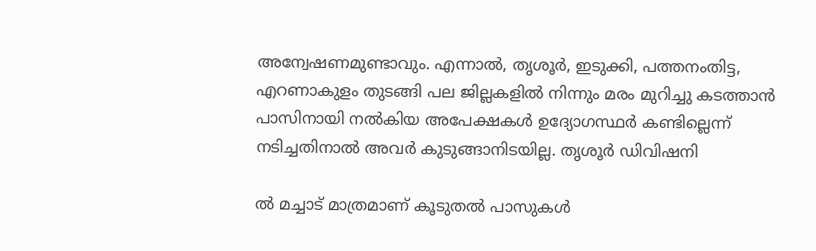അന്വേഷണമുണ്ടാവും. എന്നാല്‍, തൃശൂര്‍, ഇടുക്കി, പത്തനംതിട്ട, എറണാകുളം തുടങ്ങി പല ജില്ലകളില്‍ നിന്നും മരം മുറിച്ചു കടത്താന്‍ പാസിനായി നല്‍കിയ അപേക്ഷകള്‍ ഉദ്യോഗസ്ഥര്‍ കണ്ടില്ലെന്ന് നടിച്ചതിനാല്‍ അവര്‍ കുടുങ്ങാനിടയില്ല. തൃശൂര്‍ ഡിവിഷനി

ല്‍ മച്ചാട് മാത്രമാണ് കൂടുതല്‍ പാസുകള്‍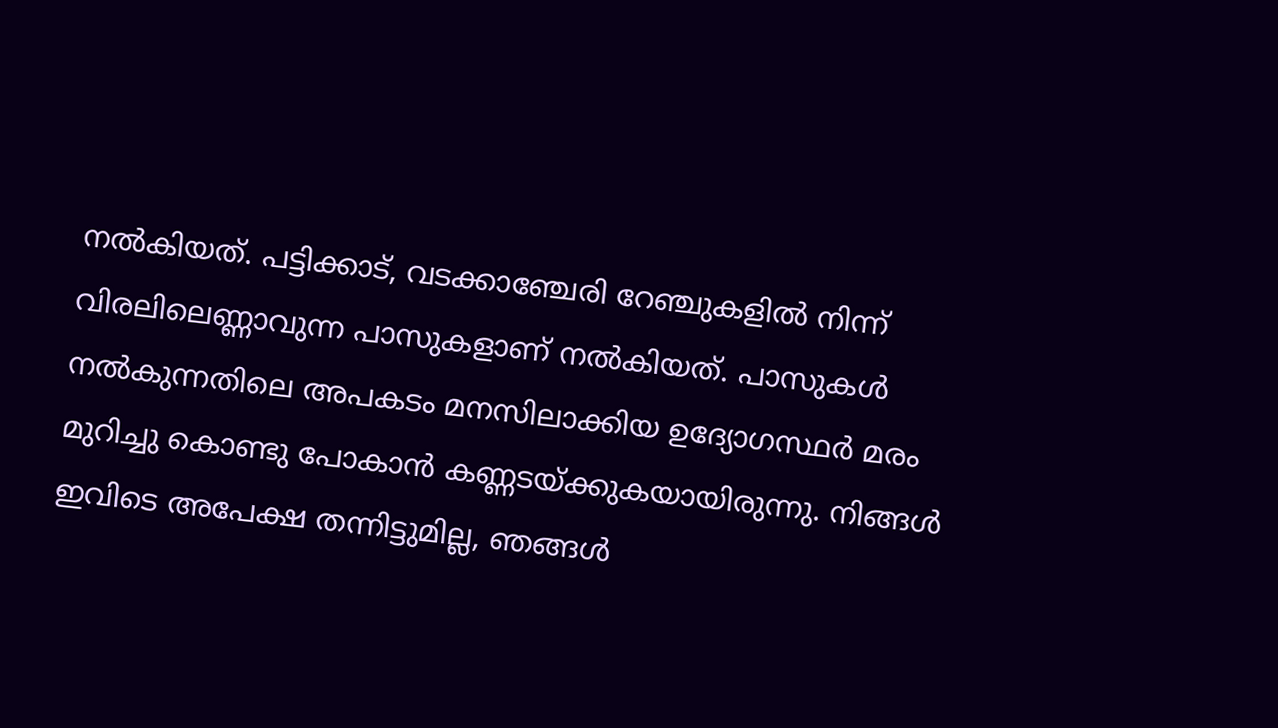നല്‍കിയത്. പട്ടിക്കാട്, വടക്കാഞ്ചേരി റേഞ്ചുകളില്‍ നിന്ന് വിരലിലെണ്ണാവുന്ന പാസുകളാണ് നല്‍കിയത്. പാസുകള്‍ നല്‍കുന്നതിലെ അപകടം മനസിലാക്കിയ ഉദ്യോഗസ്ഥര്‍ മരം മുറിച്ചു കൊണ്ടു പോകാന്‍ കണ്ണടയ്‌ക്കുകയായിരുന്നു. നിങ്ങള്‍ ഇവിടെ അപേക്ഷ തന്നിട്ടുമില്ല, ഞങ്ങള്‍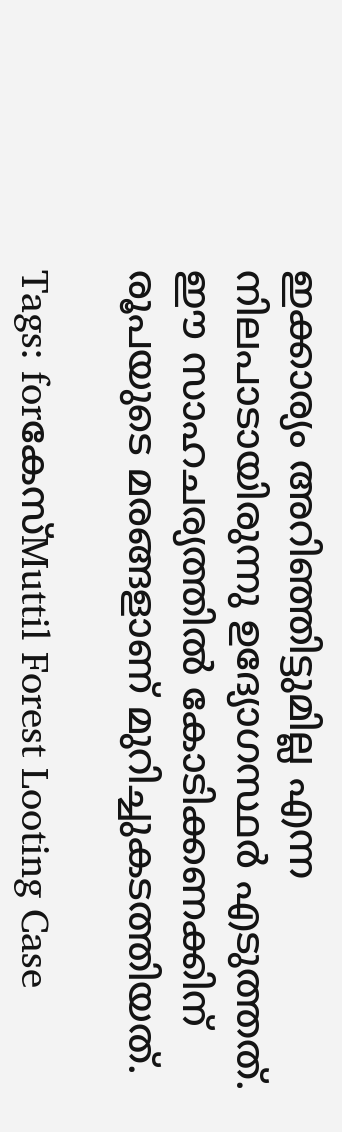ഇക്കാര്യം അറിഞ്ഞിട്ടുമില്ല എന്ന നിലപാടായിരുന്നു ഉദ്യോഗസ്ഥര്‍ എടുത്തത്. ഈ സാഹചര്യത്തില്‍ കോടിക്കണക്കിന് രൂപയുടെ മരങ്ങളാണ് മുറിച്ചുകടത്തിയത്.

Tags: forകേസ്Muttil Forest Looting Case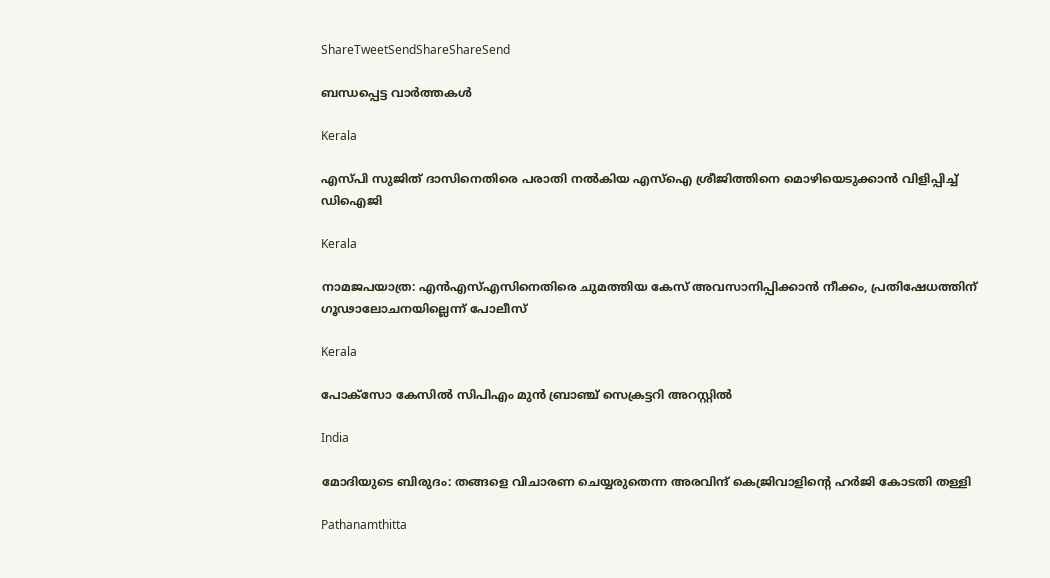ShareTweetSendShareShareSend

ബന്ധപ്പെട്ട വാര്‍ത്തകള്‍

Kerala

എസ്‌പി സുജിത് ദാസിനെതിരെ പരാതി നൽകിയ എസ്ഐ ശ്രീജിത്തിനെ മൊഴിയെടുക്കാൻ വിളിപ്പിച്ച് ഡിഐജി

Kerala

നാമജപയാത്ര: എൻഎസ്എസിനെതിരെ ചുമത്തിയ കേസ് അവസാനിപ്പിക്കാൻ നീക്കം, പ്രതിഷേധത്തിന് ഗൂഢാലോചനയില്ലെന്ന് പോലീസ്

Kerala

പോക്‌സോ കേസില്‍ സിപിഎം മുന്‍ ബ്രാഞ്ച് സെക്രട്ടറി അറസ്റ്റില്‍

India

മോദിയുടെ ബിരുദം: തങ്ങളെ വിചാരണ ചെയ്യരുതെന്ന അരവിന്ദ് കെജ്രിവാളിന്റെ ഹര്‍ജി കോടതി തള്ളി

Pathanamthitta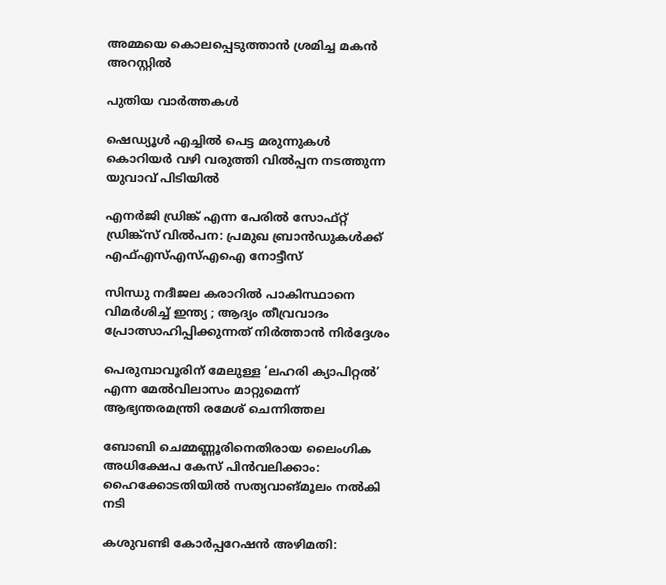അമ്മയെ കൊലപ്പെടുത്താന്‍ ശ്രമിച്ച മകന്‍ അറസ്റ്റില്‍

പുതിയ വാര്‍ത്തകള്‍

ഷെഡ്യൂള്‍ എച്ചില്‍ പെട്ട മരുന്നുകള്‍ കൊറിയര്‍ വഴി വരുത്തി വില്‍പ്പന നടത്തുന്ന യുവാവ് പിടിയില്‍

എനര്‍ജി ഡ്രിങ്ക് എന്ന പേരില്‍ സോഫ്റ്റ് ഡ്രിങ്ക്‌സ് വില്‍പന: പ്രമുഖ ബ്രാന്‍ഡുകള്‍ക്ക് എഫ്എസ്എസ്എഐ നോട്ടീസ്

സിന്ധു നദീജല കരാറിൽ പാകിസ്ഥാനെ വിമർശിച്ച് ഇന്ത്യ ; ആദ്യം തീവ്രവാദം പ്രോത്സാഹിപ്പിക്കുന്നത് നിർത്താൻ നിർദ്ദേശം

പെരുമ്പാവൂരിന് മേലുള്ള ‘ലഹരി ക്യാപിറ്റല്‍’ എന്ന മേല്‍വിലാസം മാറ്റുമെന്ന് ആഭ്യന്തരമന്ത്രി രമേശ് ചെന്നിത്തല

ബോബി ചെമ്മണ്ണൂരിനെതിരായ ലൈംഗിക അധിക്ഷേപ കേസ് പിന്‍വലിക്കാം: ഹൈക്കോടതിയില്‍ സത്യവാങ്മൂലം നല്‍കി നടി

കശുവണ്ടി കോര്‍പ്പറേഷന്‍ അഴിമതി: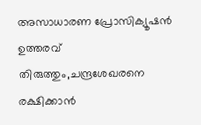അസാധാരണ പ്രോസിക്യൂഷന്‍ ഉത്തരവ് തിരുത്തും,ചന്ദ്രശേഖരനെ രക്ഷിക്കാന്‍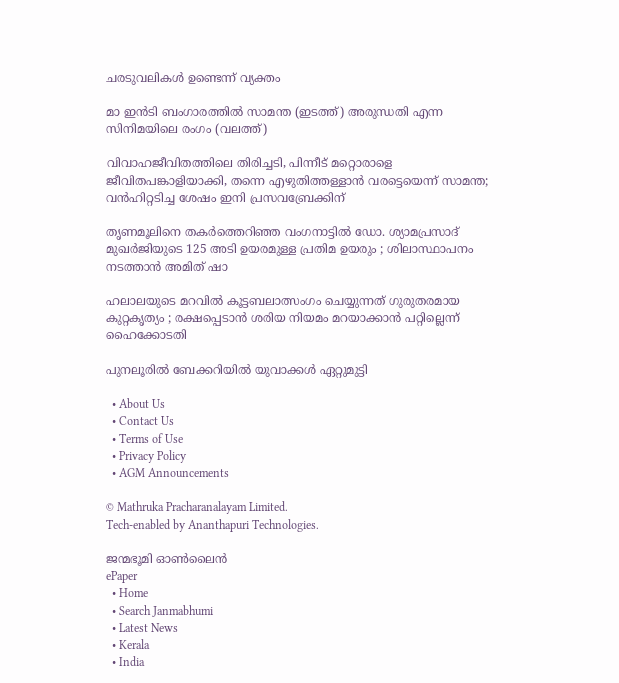ചരടുവലികള്‍ ഉണ്ടെന്ന് വ്യക്തം

മാ ഇന്‍ടി ബംഗാരത്തില്‍ സാമന്ത (ഇടത്ത്) അരുന്ധതി എന്ന സിനിമയിലെ രംഗം (വലത്ത്)

വിവാഹജീവിതത്തിലെ തിരിച്ചടി, പിന്നീട് മറ്റൊരാളെ ജീവിതപങ്കാളിയാക്കി, തന്നെ എഴുതിത്തള്ളാന്‍ വരട്ടെയെന്ന് സാമന്ത; വന്‍ഹിറ്റടിച്ച ശേഷം ഇനി പ്രസവബ്രേക്കിന്

തൃണമൂലിനെ തകർത്തെറിഞ്ഞ വംഗനാട്ടിൽ ഡോ. ശ്യാമപ്രസാദ് മുഖർജിയുടെ 125 അടി ഉയരമുള്ള പ്രതിമ ഉയരും ; ശിലാസ്ഥാപനം നടത്താൻ അമിത് ഷാ

ഹലാലയുടെ മറവിൽ കൂട്ടബലാത്സംഗം ചെയ്യുന്നത് ഗുരുതരമായ കുറ്റകൃത്യം ; രക്ഷപ്പെടാൻ ശരിയ നിയമം മറയാക്കാൻ പറ്റില്ലെന്ന് ഹൈക്കോടതി

പുനലൂരില്‍ ബേക്കറിയില്‍ യുവാക്കള്‍ ഏറ്റുമുട്ടി

  • About Us
  • Contact Us
  • Terms of Use
  • Privacy Policy
  • AGM Announcements

© Mathruka Pracharanalayam Limited.
Tech-enabled by Ananthapuri Technologies.

ജന്മഭൂമി ഓണ്‍ലൈന്‍
ePaper
  • Home
  • Search Janmabhumi
  • Latest News
  • Kerala
  • India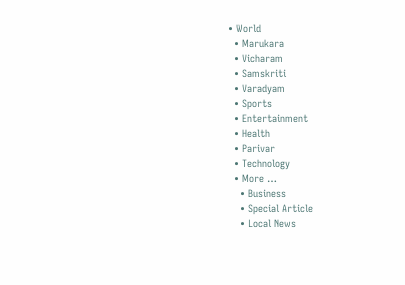• World
  • Marukara
  • Vicharam
  • Samskriti
  • Varadyam
  • Sports
  • Entertainment
  • Health
  • Parivar
  • Technology
  • More …
    • Business
    • Special Article
    • Local News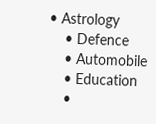• Astrology
    • Defence
    • Automobile
    • Education
    •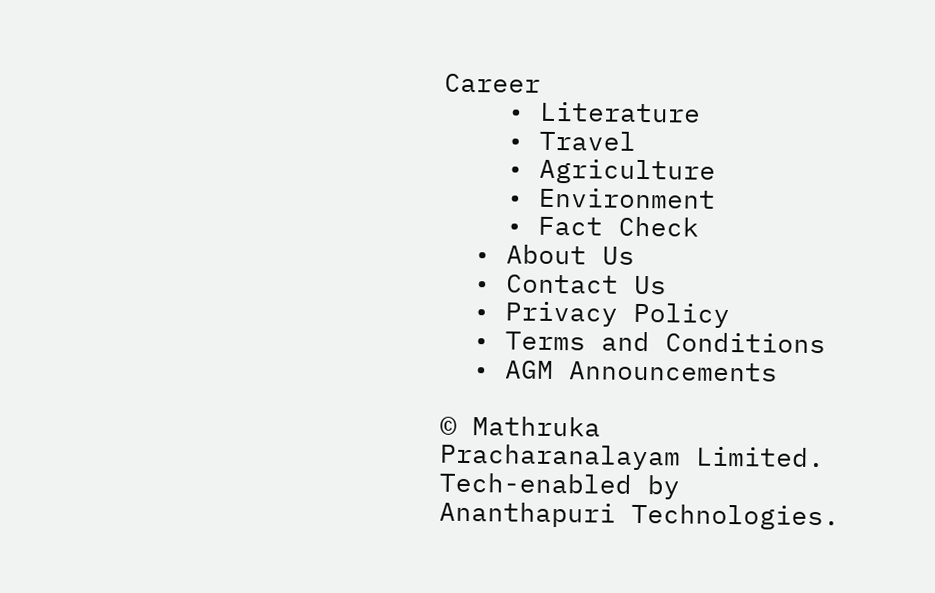Career
    • Literature
    • Travel
    • Agriculture
    • Environment
    • Fact Check
  • About Us
  • Contact Us
  • Privacy Policy
  • Terms and Conditions
  • AGM Announcements

© Mathruka Pracharanalayam Limited.
Tech-enabled by Ananthapuri Technologies.